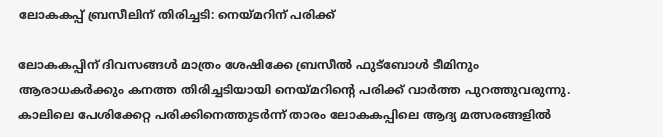ലോകകപ്പ് ബ്രസീലിന് തിരിച്ചടി: നെയ്മറിന് പരിക്ക്

ലോകകപ്പിന് ദിവസങ്ങൾ മാത്രം ശേഷിക്കേ ബ്രസീൽ ഫുട്ബോൾ ടീമിനും ആരാധകർക്കും കനത്ത തിരിച്ചടിയായി നെയ്മറിന്റെ പരിക്ക് വാർത്ത പുറത്തുവരുന്നു. കാലിലെ പേശിക്കേറ്റ പരിക്കിനെത്തുടർന്ന് താരം ലോകകപ്പിലെ ആദ്യ മത്സരങ്ങളിൽ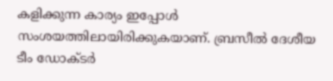കളിക്കുന്ന കാര്യം ഇപ്പോൾ സംശയത്തിലായിരിക്കുകയാണ്. ബ്രസീൽ ദേശീയ ടീം ഡോക്ടർ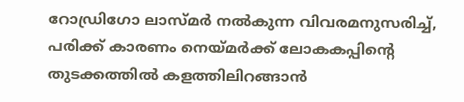റോഡ്രിഗോ ലാസ്മർ നൽകുന്ന വിവരമനുസരിച്ച്, പരിക്ക് കാരണം നെയ്മർക്ക് ലോകകപ്പിന്റെ തുടക്കത്തിൽ കളത്തിലിറങ്ങാൻ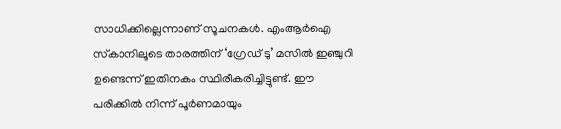സാധിക്കില്ലെന്നാണ് സൂചനകൾ. എംആർഐ സ്‌കാനിലൂടെ താരത്തിന് ‘ഗ്രേഡ് ടു’ മസിൽ ഇഞ്ചുറി ഉണ്ടെന്ന് ഇതിനകം സ്ഥിരീകരിച്ചിട്ടുണ്ട്. ഈ പരിക്കിൽ നിന്ന് പൂർണമായും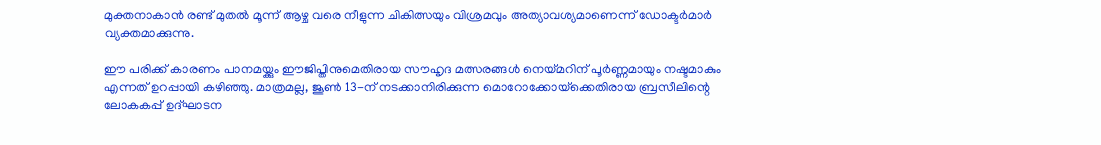മുക്തനാകാൻ രണ്ട് മുതൽ മൂന്ന് ആഴ്ച വരെ നീളുന്ന ചികിത്സയും വിശ്രമവും അത്യാവശ്യമാണെന്ന് ഡോക്ടർമാർ വ്യക്തമാക്കുന്നു.

ഈ പരിക്ക് കാരണം പാനമയ്ക്കും ഈജിപ്തിനുമെതിരായ സൗഹൃദ മത്സരങ്ങൾ നെയ്മറിന് പൂർണ്ണമായും നഷ്ടമാകും എന്നത് ഉറപ്പായി കഴിഞ്ഞു. മാത്രമല്ല, ജൂൺ 13-ന് നടക്കാനിരിക്കുന്ന മൊറോക്കോയ്‌ക്കെതിരായ ബ്രസീലിന്റെ ലോകകപ്പ് ഉദ്ഘാടന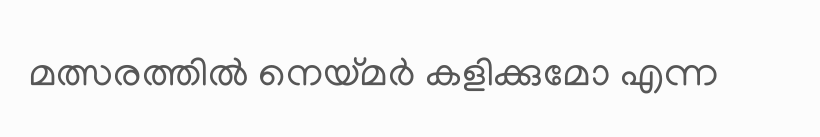മത്സരത്തിൽ നെയ്മർ കളിക്കുമോ എന്ന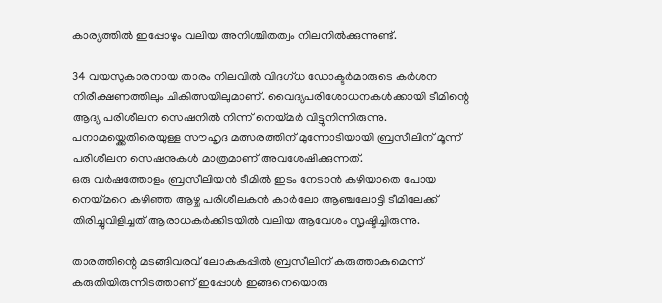കാര്യത്തിൽ ഇപ്പോഴും വലിയ അനിശ്ചിതത്വം നിലനിൽക്കുന്നുണ്ട്.

34 വയസുകാരനായ താരം നിലവിൽ വിദഗ്ധ ഡോക്ടർമാരുടെ കർശന നിരീക്ഷണത്തിലും ചികിത്സയിലുമാണ്. വൈദ്യപരിശോധനകൾക്കായി ടീമിന്റെ ആദ്യ പരിശീലന സെഷനിൽ നിന്ന് നെയ്മർ വിട്ടുനിന്നിരുന്നു. പനാമയ്ക്കെതിരെയുള്ള സൗഹൃദ മത്സരത്തിന് മുന്നോടിയായി ബ്രസീലിന് മൂന്ന് പരിശീലന സെഷനുകൾ മാത്രമാണ് അവശേഷിക്കുന്നത്.
ഒരു വർഷത്തോളം ബ്രസീലിയൻ ടീമിൽ ഇടം നേടാൻ കഴിയാതെ പോയ നെയ്മറെ കഴിഞ്ഞ ആഴ്ച പരിശീലകൻ കാർലോ ആഞ്ചലോട്ടി ടീമിലേക്ക് തിരിച്ചുവിളിച്ചത് ആരാധകർക്കിടയിൽ വലിയ ആവേശം സൃഷ്ടിച്ചിരുന്നു.

താരത്തിന്റെ മടങ്ങിവരവ് ലോകകപ്പിൽ ബ്രസീലിന് കരുത്താകുമെന്ന് കരുതിയിരുന്നിടത്താണ് ഇപ്പോൾ ഇങ്ങനെയൊരു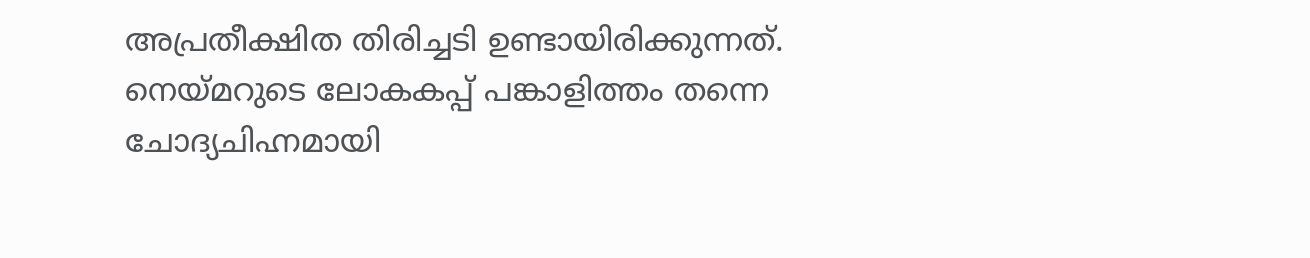അപ്രതീക്ഷിത തിരിച്ചടി ഉണ്ടായിരിക്കുന്നത്. നെയ്മറുടെ ലോകകപ്പ് പങ്കാളിത്തം തന്നെ ചോദ്യചിഹ്നമായി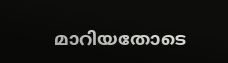മാറിയതോടെ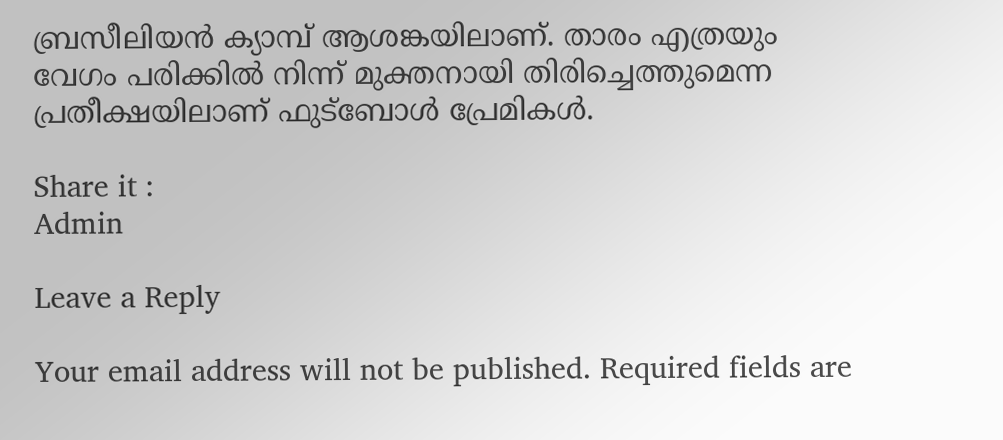ബ്രസീലിയൻ ക്യാമ്പ് ആശങ്കയിലാണ്. താരം എത്രയും വേഗം പരിക്കിൽ നിന്ന് മുക്തനായി തിരിച്ചെത്തുമെന്ന പ്രതീക്ഷയിലാണ് ഫുട്ബോൾ പ്രേമികൾ.

Share it :
Admin

Leave a Reply

Your email address will not be published. Required fields are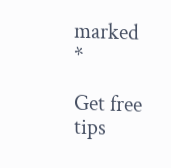marked *

Get free tips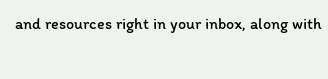and resources right in your inbox, along with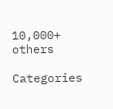10,000+ others

Categories